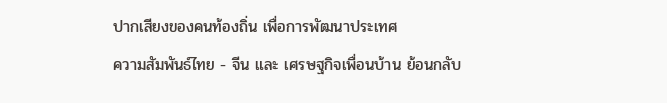ปากเสียงของคนท้องถิ่น เพื่อการพัฒนาประเทศ
ความสัมพันธ์ไทย - จีน และ เศรษฐกิจเพื่อนบ้าน ย้อนกลับ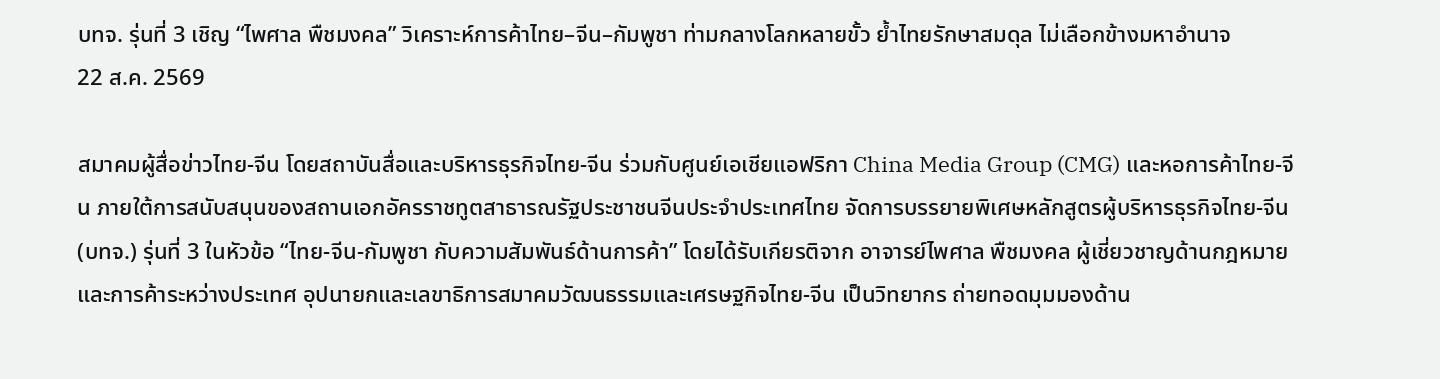บทจ. รุ่นที่ 3 เชิญ “ไพศาล พืชมงคล” วิเคราะห์การค้าไทย–จีน–กัมพูชา ท่ามกลางโลกหลายขั้ว ย้ำไทยรักษาสมดุล ไม่เลือกข้างมหาอำนาจ
22 ส.ค. 2569

สมาคมผู้สื่อข่าวไทย-จีน โดยสถาบันสื่อและบริหารธุรกิจไทย-จีน ร่วมกับศูนย์เอเชียแอฟริกา China Media Group (CMG) และหอการค้าไทย-จีน ภายใต้การสนับสนุนของสถานเอกอัครราชทูตสาธารณรัฐประชาชนจีนประจำประเทศไทย จัดการบรรยายพิเศษหลักสูตรผู้บริหารธุรกิจไทย-จีน (บทจ.) รุ่นที่ 3 ในหัวข้อ “ไทย-จีน-กัมพูชา กับความสัมพันธ์ด้านการค้า” โดยได้รับเกียรติจาก อาจารย์ไพศาล พืชมงคล ผู้เชี่ยวชาญด้านกฎหมายและการค้าระหว่างประเทศ อุปนายกและเลขาธิการสมาคมวัฒนธรรมและเศรษฐกิจไทย-จีน เป็นวิทยากร ถ่ายทอดมุมมองด้าน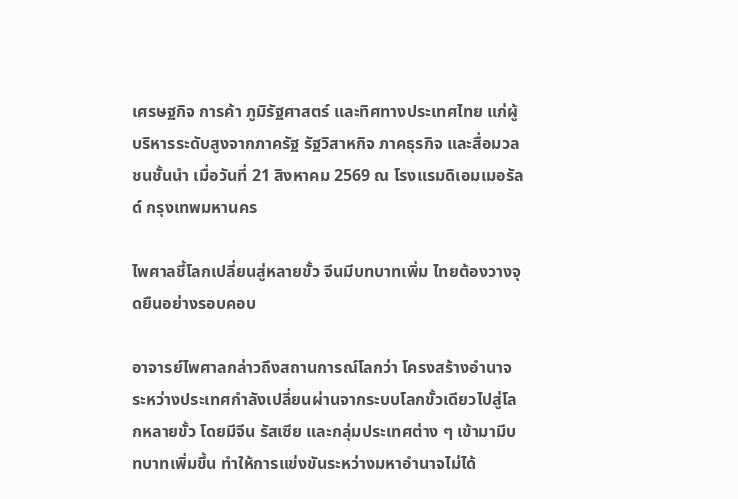เศรษฐกิจ การค้า ภูมิรัฐศาสตร์ และทิศทางประเทศไทย แก่ผู้บริหารระดับสูงจากภาครัฐ รัฐวิสาหกิจ ภาคธุรกิจ และสื่อมวลชนชั้นนำ เมื่อวันที่ 21 สิงหาคม 2569 ณ โรงแรมดิเอมเมอรัลด์ กรุงเทพมหานคร

ไพศาลชี้โลกเปลี่ยนสู่หลายขั้ว จีนมีบทบาทเพิ่ม ไทยต้องวางจุดยืนอย่างรอบคอบ

อาจารย์ไพศาลกล่าวถึงสถานการณ์โลกว่า โครงสร้างอำนาจระหว่างประเทศกำลังเปลี่ยนผ่านจากระบบโลกขั้วเดียวไปสู่โลกหลายขั้ว โดยมีจีน รัสเซีย และกลุ่มประเทศต่าง ๆ เข้ามามีบทบาทเพิ่มขึ้น ทำให้การแข่งขันระหว่างมหาอำนาจไม่ได้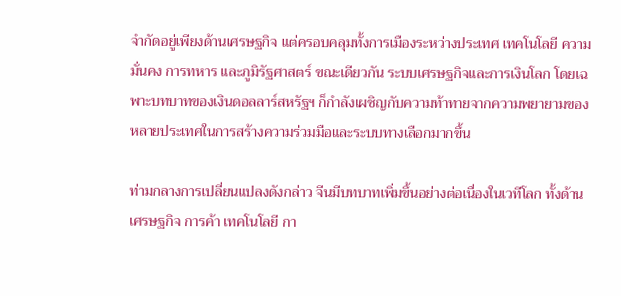จำกัดอยู่เพียงด้านเศรษฐกิจ แต่ครอบคลุมทั้งการเมืองระหว่างประเทศ เทคโนโลยี ความมั่นคง การทหาร และภูมิรัฐศาสตร์ ขณะเดียวกัน ระบบเศรษฐกิจและการเงินโลก โดยเฉพาะบทบาทของเงินดอลลาร์สหรัฐฯ ก็กำลังเผชิญกับความท้าทายจากความพยายามของหลายประเทศในการสร้างความร่วมมือและระบบทางเลือกมากขึ้น

ท่ามกลางการเปลี่ยนแปลงดังกล่าว จีนมีบทบาทเพิ่มขึ้นอย่างต่อเนื่องในเวทีโลก ทั้งด้านเศรษฐกิจ การค้า เทคโนโลยี กา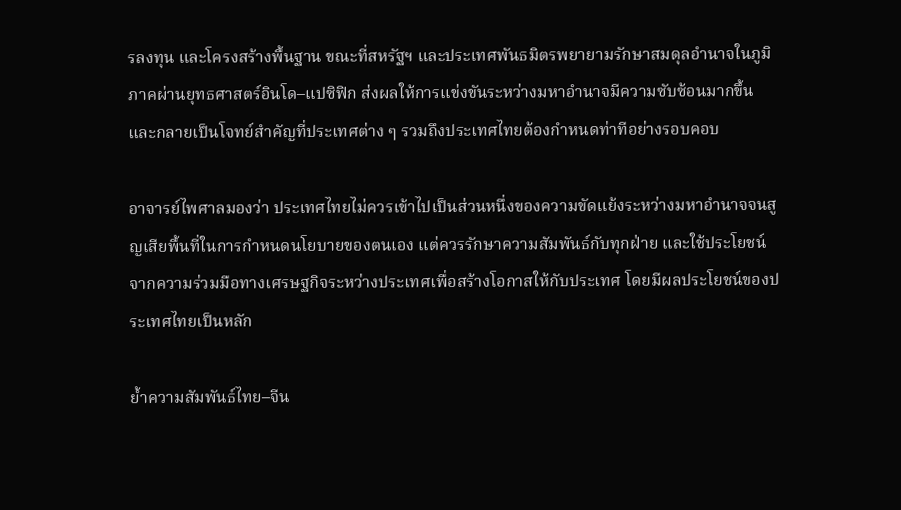รลงทุน และโครงสร้างพื้นฐาน ขณะที่สหรัฐฯ และประเทศพันธมิตรพยายามรักษาสมดุลอำนาจในภูมิภาคผ่านยุทธศาสตร์อินโด–แปซิฟิก ส่งผลให้การแข่งขันระหว่างมหาอำนาจมีความซับซ้อนมากขึ้น และกลายเป็นโจทย์สำคัญที่ประเทศต่าง ๆ รวมถึงประเทศไทยต้องกำหนดท่าทีอย่างรอบคอบ

อาจารย์ไพศาลมองว่า ประเทศไทยไม่ควรเข้าไปเป็นส่วนหนึ่งของความขัดแย้งระหว่างมหาอำนาจจนสูญเสียพื้นที่ในการกำหนดนโยบายของตนเอง แต่ควรรักษาความสัมพันธ์กับทุกฝ่าย และใช้ประโยชน์จากความร่วมมือทางเศรษฐกิจระหว่างประเทศเพื่อสร้างโอกาสให้กับประเทศ โดยมีผลประโยชน์ของประเทศไทยเป็นหลัก

ย้ำความสัมพันธ์ไทย–จีน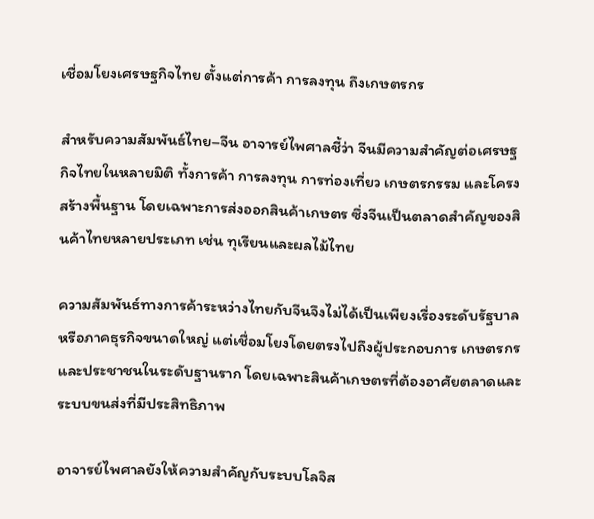เชื่อมโยงเศรษฐกิจไทย ตั้งแต่การค้า การลงทุน ถึงเกษตรกร

สำหรับความสัมพันธ์ไทย–จีน อาจารย์ไพศาลชี้ว่า จีนมีความสำคัญต่อเศรษฐกิจไทยในหลายมิติ ทั้งการค้า การลงทุน การท่องเที่ยว เกษตรกรรม และโครงสร้างพื้นฐาน โดยเฉพาะการส่งออกสินค้าเกษตร ซึ่งจีนเป็นตลาดสำคัญของสินค้าไทยหลายประเภท เช่น ทุเรียนและผลไม้ไทย

ความสัมพันธ์ทางการค้าระหว่างไทยกับจีนจึงไม่ได้เป็นเพียงเรื่องระดับรัฐบาลหรือภาคธุรกิจขนาดใหญ่ แต่เชื่อมโยงโดยตรงไปถึงผู้ประกอบการ เกษตรกร และประชาชนในระดับฐานราก โดยเฉพาะสินค้าเกษตรที่ต้องอาศัยตลาดและระบบขนส่งที่มีประสิทธิภาพ

อาจารย์ไพศาลยังให้ความสำคัญกับระบบโลจิส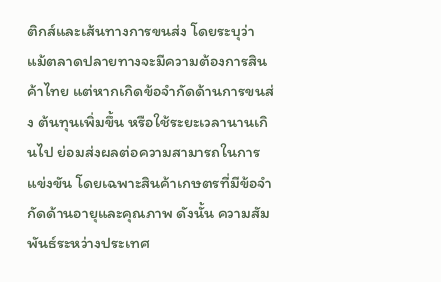ติกส์และเส้นทางการขนส่ง โดยระบุว่า แม้ตลาดปลายทางจะมีความต้องการสินค้าไทย แต่หากเกิดข้อจำกัดด้านการขนส่ง ต้นทุนเพิ่มขึ้น หรือใช้ระยะเวลานานเกินไป ย่อมส่งผลต่อความสามารถในการแข่งขัน โดยเฉพาะสินค้าเกษตรที่มีข้อจำกัดด้านอายุและคุณภาพ ดังนั้น ความสัมพันธ์ระหว่างประเทศ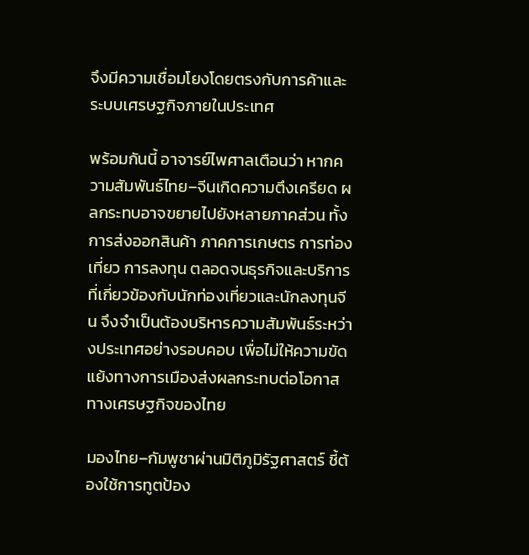จึงมีความเชื่อมโยงโดยตรงกับการค้าและระบบเศรษฐกิจภายในประเทศ

พร้อมกันนี้ อาจารย์ไพศาลเตือนว่า หากความสัมพันธ์ไทย–จีนเกิดความตึงเครียด ผลกระทบอาจขยายไปยังหลายภาคส่วน ทั้งการส่งออกสินค้า ภาคการเกษตร การท่องเที่ยว การลงทุน ตลอดจนธุรกิจและบริการที่เกี่ยวข้องกับนักท่องเที่ยวและนักลงทุนจีน จึงจำเป็นต้องบริหารความสัมพันธ์ระหว่างประเทศอย่างรอบคอบ เพื่อไม่ให้ความขัดแย้งทางการเมืองส่งผลกระทบต่อโอกาสทางเศรษฐกิจของไทย

มองไทย–กัมพูชาผ่านมิติภูมิรัฐศาสตร์ ชี้ต้องใช้การทูตป้อง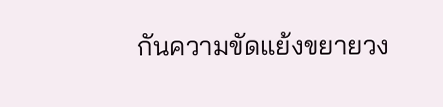กันความขัดแย้งขยายวง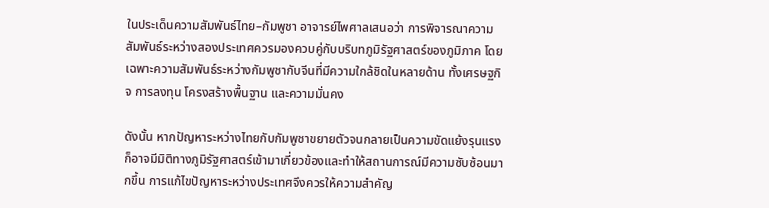ในประเด็นความสัมพันธ์ไทย–กัมพูชา อาจารย์ไพศาลเสนอว่า การพิจารณาความสัมพันธ์ระหว่างสองประเทศควรมองควบคู่กับบริบทภูมิรัฐศาสตร์ของภูมิภาค โดยเฉพาะความสัมพันธ์ระหว่างกัมพูชากับจีนที่มีความใกล้ชิดในหลายด้าน ทั้งเศรษฐกิจ การลงทุน โครงสร้างพื้นฐาน และความมั่นคง

ดังนั้น หากปัญหาระหว่างไทยกับกัมพูชาขยายตัวจนกลายเป็นความขัดแย้งรุนแรง ก็อาจมีมิติทางภูมิรัฐศาสตร์เข้ามาเกี่ยวข้องและทำให้สถานการณ์มีความซับซ้อนมากขึ้น การแก้ไขปัญหาระหว่างประเทศจึงควรให้ความสำคัญ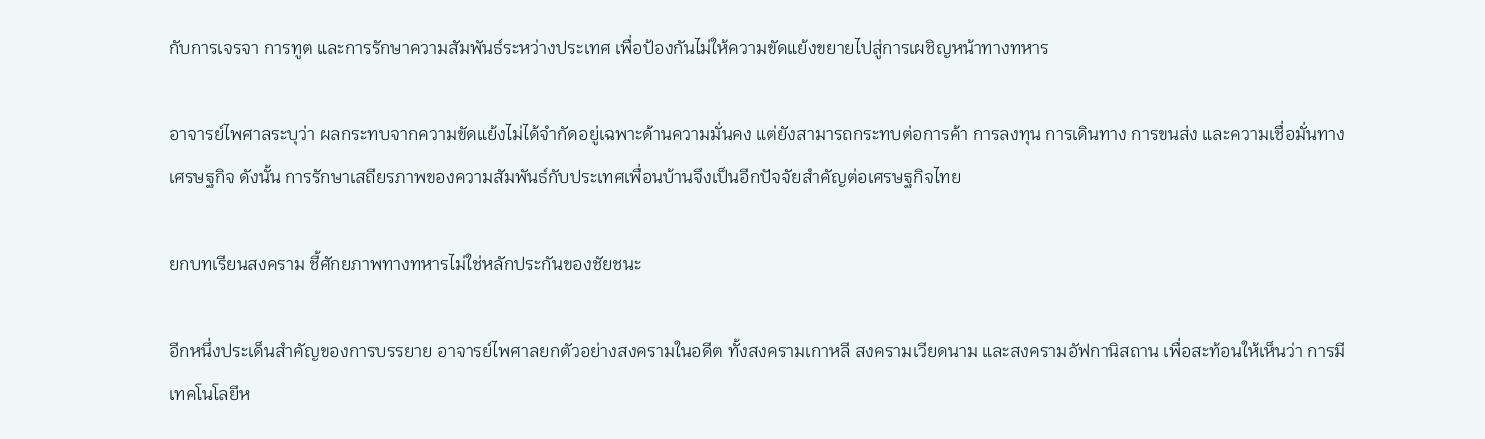กับการเจรจา การทูต และการรักษาความสัมพันธ์ระหว่างประเทศ เพื่อป้องกันไม่ให้ความขัดแย้งขยายไปสู่การเผชิญหน้าทางทหาร

อาจารย์ไพศาลระบุว่า ผลกระทบจากความขัดแย้งไม่ได้จำกัดอยู่เฉพาะด้านความมั่นคง แต่ยังสามารถกระทบต่อการค้า การลงทุน การเดินทาง การขนส่ง และความเชื่อมั่นทางเศรษฐกิจ ดังนั้น การรักษาเสถียรภาพของความสัมพันธ์กับประเทศเพื่อนบ้านจึงเป็นอีกปัจจัยสำคัญต่อเศรษฐกิจไทย

ยกบทเรียนสงคราม ชี้ศักยภาพทางทหารไม่ใช่หลักประกันของชัยชนะ

อีกหนึ่งประเด็นสำคัญของการบรรยาย อาจารย์ไพศาลยกตัวอย่างสงครามในอดีต ทั้งสงครามเกาหลี สงครามเวียดนาม และสงครามอัฟกานิสถาน เพื่อสะท้อนให้เห็นว่า การมีเทคโนโลยีห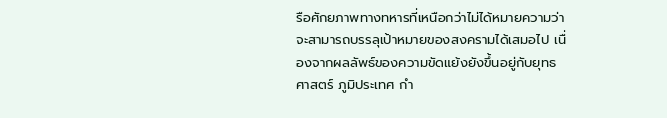รือศักยภาพทางทหารที่เหนือกว่าไม่ได้หมายความว่าจะสามารถบรรลุเป้าหมายของสงครามได้เสมอไป เนื่องจากผลลัพธ์ของความขัดแย้งยังขึ้นอยู่กับยุทธศาสตร์ ภูมิประเทศ กำ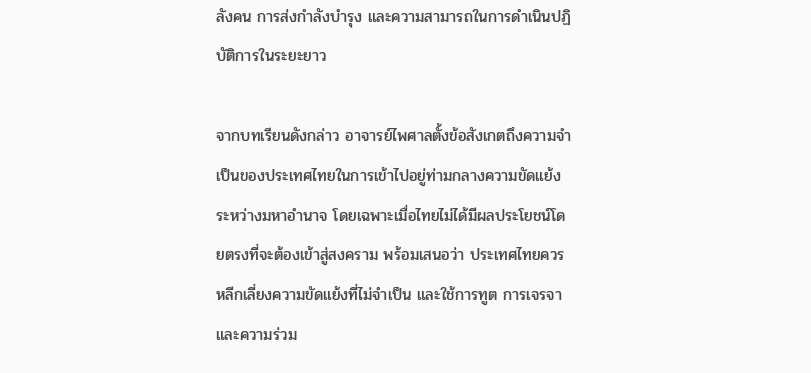ลังคน การส่งกำลังบำรุง และความสามารถในการดำเนินปฏิบัติการในระยะยาว

จากบทเรียนดังกล่าว อาจารย์ไพศาลตั้งข้อสังเกตถึงความจำเป็นของประเทศไทยในการเข้าไปอยู่ท่ามกลางความขัดแย้งระหว่างมหาอำนาจ โดยเฉพาะเมื่อไทยไม่ได้มีผลประโยชน์โดยตรงที่จะต้องเข้าสู่สงคราม พร้อมเสนอว่า ประเทศไทยควรหลีกเลี่ยงความขัดแย้งที่ไม่จำเป็น และใช้การทูต การเจรจา และความร่วม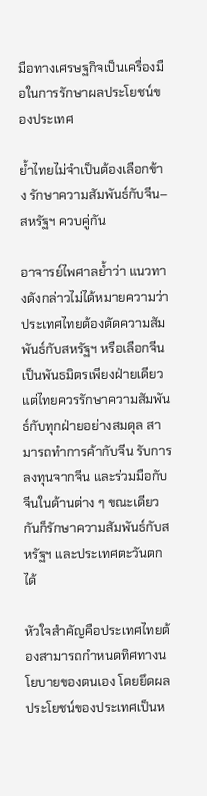มือทางเศรษฐกิจเป็นเครื่องมือในการรักษาผลประโยชน์ของประเทศ

ย้ำไทยไม่จำเป็นต้องเลือกข้าง รักษาความสัมพันธ์กับจีน–สหรัฐฯ ควบคู่กัน

อาจารย์ไพศาลย้ำว่า แนวทางดังกล่าวไม่ได้หมายความว่าประเทศไทยต้องตัดความสัมพันธ์กับสหรัฐฯ หรือเลือกจีนเป็นพันธมิตรเพียงฝ่ายเดียว แต่ไทยควรรักษาความสัมพันธ์กับทุกฝ่ายอย่างสมดุล สามารถทำการค้ากับจีน รับการลงทุนจากจีน และร่วมมือกับจีนในด้านต่าง ๆ ขณะเดียวกันก็รักษาความสัมพันธ์กับสหรัฐฯ และประเทศตะวันตกได้

หัวใจสำคัญคือประเทศไทยต้องสามารถกำหนดทิศทางนโยบายของตนเอง โดยยึดผลประโยชน์ของประเทศเป็นห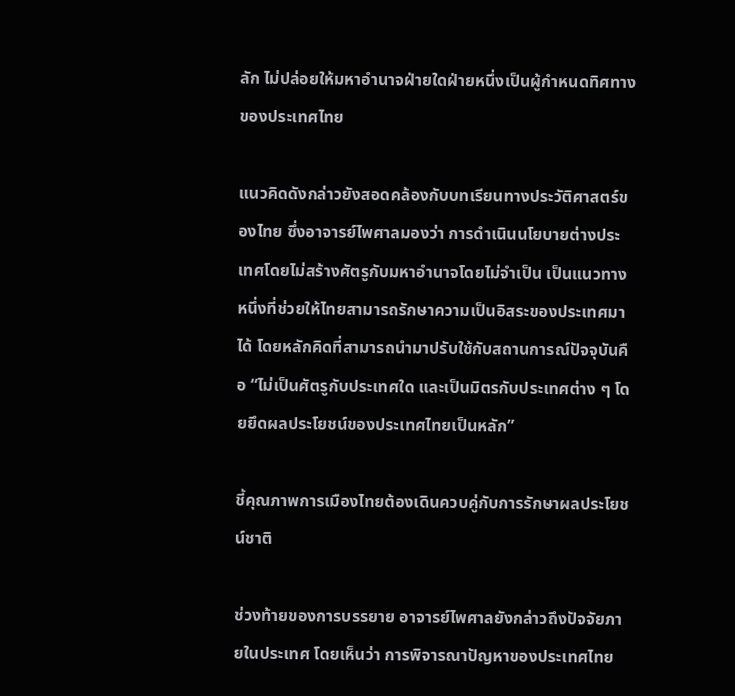ลัก ไม่ปล่อยให้มหาอำนาจฝ่ายใดฝ่ายหนึ่งเป็นผู้กำหนดทิศทางของประเทศไทย

แนวคิดดังกล่าวยังสอดคล้องกับบทเรียนทางประวัติศาสตร์ของไทย ซึ่งอาจารย์ไพศาลมองว่า การดำเนินนโยบายต่างประเทศโดยไม่สร้างศัตรูกับมหาอำนาจโดยไม่จำเป็น เป็นแนวทางหนึ่งที่ช่วยให้ไทยสามารถรักษาความเป็นอิสระของประเทศมาได้ โดยหลักคิดที่สามารถนำมาปรับใช้กับสถานการณ์ปัจจุบันคือ “ไม่เป็นศัตรูกับประเทศใด และเป็นมิตรกับประเทศต่าง ๆ โดยยึดผลประโยชน์ของประเทศไทยเป็นหลัก”

ชี้คุณภาพการเมืองไทยต้องเดินควบคู่กับการรักษาผลประโยชน์ชาติ

ช่วงท้ายของการบรรยาย อาจารย์ไพศาลยังกล่าวถึงปัจจัยภายในประเทศ โดยเห็นว่า การพิจารณาปัญหาของประเทศไทย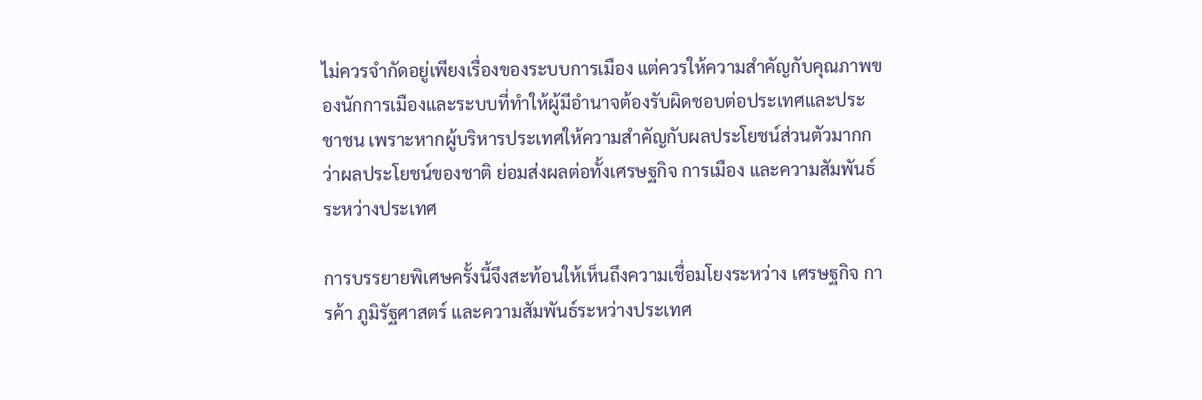ไม่ควรจำกัดอยู่เพียงเรื่องของระบบการเมือง แต่ควรให้ความสำคัญกับคุณภาพของนักการเมืองและระบบที่ทำให้ผู้มีอำนาจต้องรับผิดชอบต่อประเทศและประชาชน เพราะหากผู้บริหารประเทศให้ความสำคัญกับผลประโยชน์ส่วนตัวมากกว่าผลประโยชน์ของชาติ ย่อมส่งผลต่อทั้งเศรษฐกิจ การเมือง และความสัมพันธ์ระหว่างประเทศ

การบรรยายพิเศษครั้งนี้จึงสะท้อนให้เห็นถึงความเชื่อมโยงระหว่าง เศรษฐกิจ การค้า ภูมิรัฐศาสตร์ และความสัมพันธ์ระหว่างประเทศ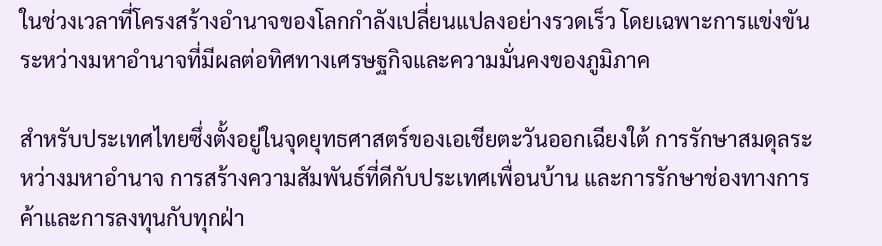ในช่วงเวลาที่โครงสร้างอำนาจของโลกกำลังเปลี่ยนแปลงอย่างรวดเร็ว โดยเฉพาะการแข่งขันระหว่างมหาอำนาจที่มีผลต่อทิศทางเศรษฐกิจและความมั่นคงของภูมิภาค

สำหรับประเทศไทยซึ่งตั้งอยู่ในจุดยุทธศาสตร์ของเอเชียตะวันออกเฉียงใต้ การรักษาสมดุลระหว่างมหาอำนาจ การสร้างความสัมพันธ์ที่ดีกับประเทศเพื่อนบ้าน และการรักษาช่องทางการค้าและการลงทุนกับทุกฝ่า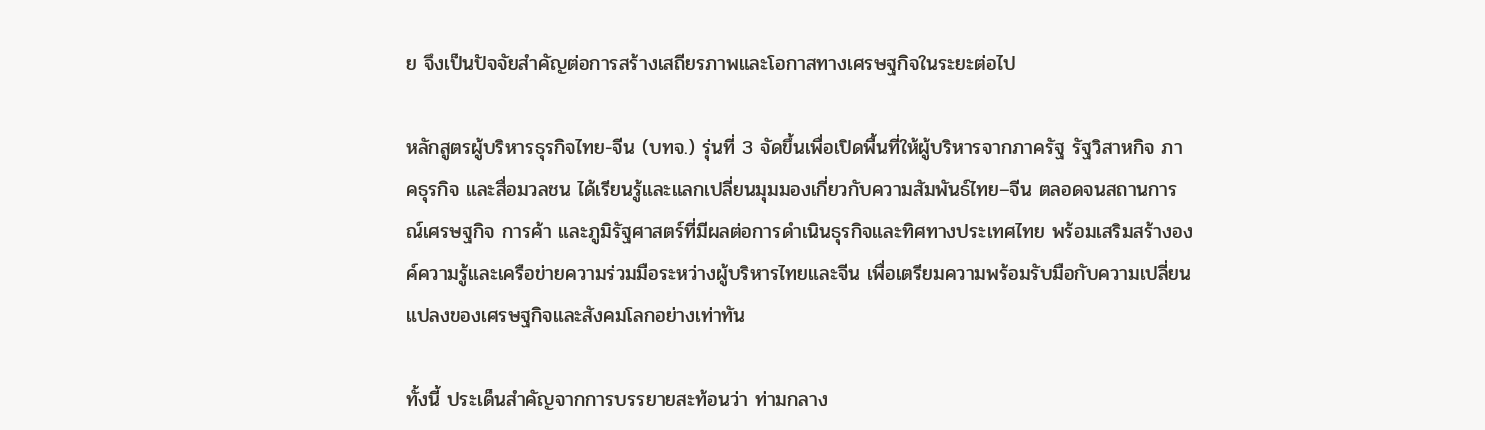ย จึงเป็นปัจจัยสำคัญต่อการสร้างเสถียรภาพและโอกาสทางเศรษฐกิจในระยะต่อไป

หลักสูตรผู้บริหารธุรกิจไทย-จีน (บทจ.) รุ่นที่ 3 จัดขึ้นเพื่อเปิดพื้นที่ให้ผู้บริหารจากภาครัฐ รัฐวิสาหกิจ ภาคธุรกิจ และสื่อมวลชน ได้เรียนรู้และแลกเปลี่ยนมุมมองเกี่ยวกับความสัมพันธ์ไทย–จีน ตลอดจนสถานการณ์เศรษฐกิจ การค้า และภูมิรัฐศาสตร์ที่มีผลต่อการดำเนินธุรกิจและทิศทางประเทศไทย พร้อมเสริมสร้างองค์ความรู้และเครือข่ายความร่วมมือระหว่างผู้บริหารไทยและจีน เพื่อเตรียมความพร้อมรับมือกับความเปลี่ยนแปลงของเศรษฐกิจและสังคมโลกอย่างเท่าทัน

ทั้งนี้ ประเด็นสำคัญจากการบรรยายสะท้อนว่า ท่ามกลาง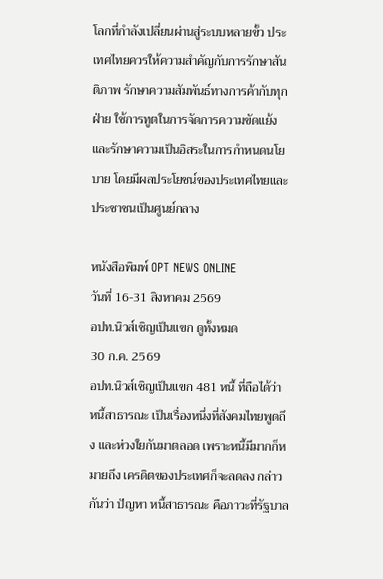โลกที่กำลังเปลี่ยนผ่านสู่ระบบหลายขั้ว ประเทศไทยควรให้ความสำคัญกับการรักษาสันติภาพ รักษาความสัมพันธ์ทางการค้ากับทุกฝ่าย ใช้การทูตในการจัดการความขัดแย้ง และรักษาความเป็นอิสระในการกำหนดนโยบาย โดยมีผลประโยชน์ของประเทศไทยและประชาชนเป็นศูนย์กลาง

หนังสือพิมพ์ OPT NEWS ONLINE
วันที่ 16-31 สิงหาคม 2569
อปท.นิวส์เชิญเป็นแขก ดูทั้งหมด
30 ก.ค. 2569
อปท.นิวส์เชิญเป็นแขก 481 หนี้ ที่ถือได้ว่า หนี้สาธารณะ เป็นเรื่องหนึ่งที่สังคมไทยพูดถึง และห่วงใยกันมาตลอด เพราะหนี้มีมากก็หมายถึง เครดิตของประเทศก็จะลดลง กล่าวกันว่า ปัญหา หนี้สาธารณะ คือภาวะที่รัฐบาล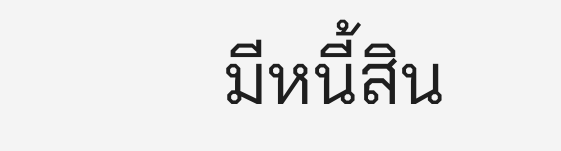มีหนี้สิน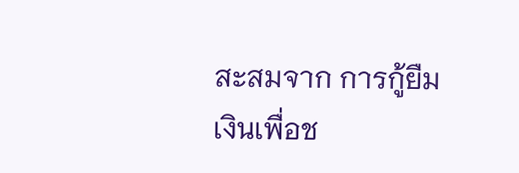สะสมจาก การกู้ยืมเงินเพื่อช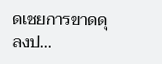ดเชยการขาดดุลงป...